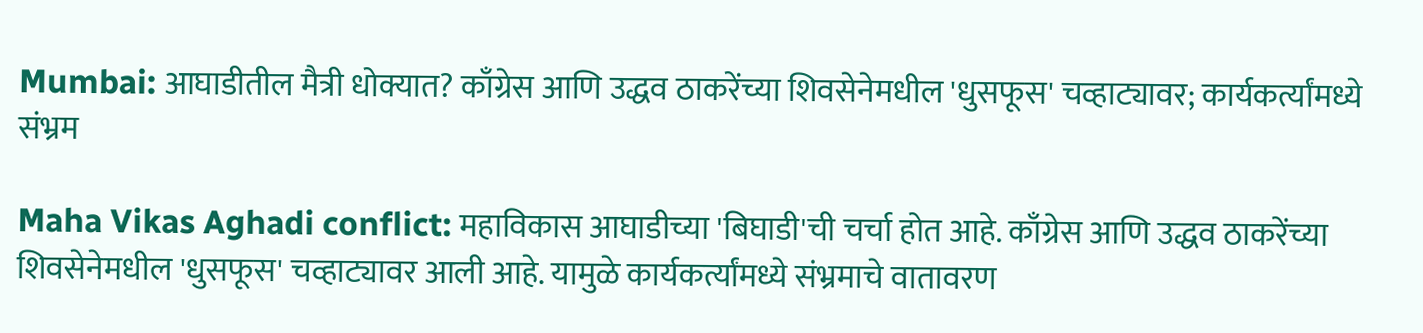Mumbai: आघाडीतील मैत्री धोक्यात? काँग्रेस आणि उद्धव ठाकरेंच्या शिवसेनेमधील 'धुसफूस' चव्हाट्यावर; कार्यकर्त्यांमध्ये संभ्रम

Maha Vikas Aghadi conflict: महाविकास आघाडीच्या 'बिघाडी'ची चर्चा होत आहे. काँग्रेस आणि उद्धव ठाकरेंच्या शिवसेनेमधील 'धुसफूस' चव्हाट्यावर आली आहे. यामुळे कार्यकर्त्यांमध्ये संभ्रमाचे वातावरण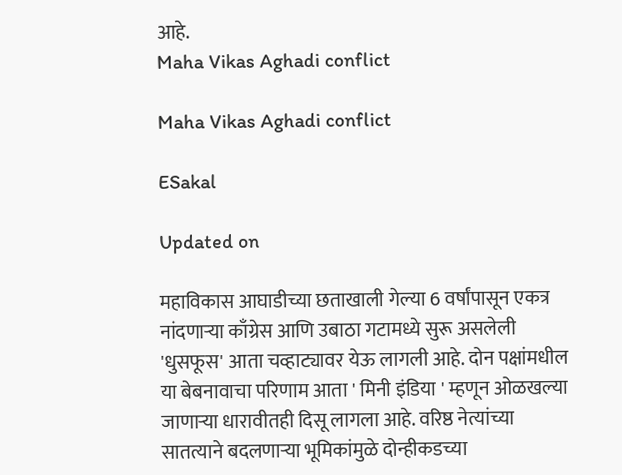आहे.
Maha Vikas Aghadi conflict

Maha Vikas Aghadi conflict

ESakal

Updated on

महाविकास आघाडीच्या छताखाली गेल्या 6 वर्षांपासून एकत्र नांदणाऱ्या काँग्रेस आणि उबाठा गटामध्ये सुरू असलेली 'धुसफूस' आता चव्हाट्यावर येऊ लागली आहे. दोन पक्षांमधील या बेबनावाचा परिणाम आता ' मिनी इंडिया ' म्हणून ओळखल्या जाणाऱ्या धारावीतही दिसू लागला आहे. वरिष्ठ नेत्यांच्या सातत्याने बदलणाऱ्या भूमिकांमुळे दोन्हीकडच्या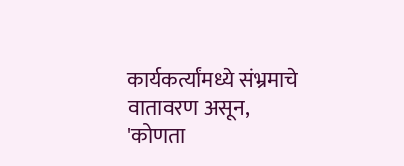कार्यकर्त्यांमध्ये संभ्रमाचे वातावरण असून, 'कोणता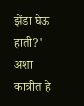झेंडा घेऊ हाती?' अशा कात्रीत हे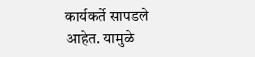कार्यकर्ते सापडले आहेत. यामुळे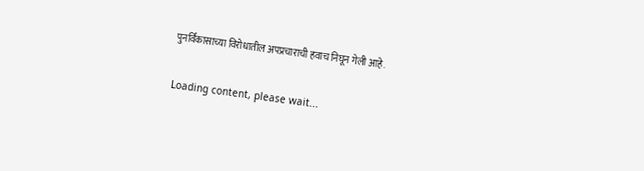पुनर्विकासाच्या विरोधातील अपप्रचाराची हवाच निघून गेली आहे.

Loading content, please wait...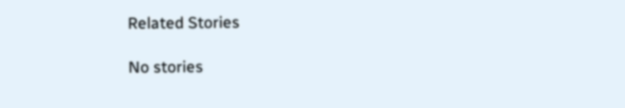Related Stories

No stories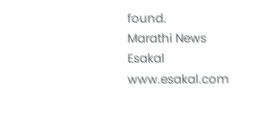found.
Marathi News Esakal
www.esakal.com